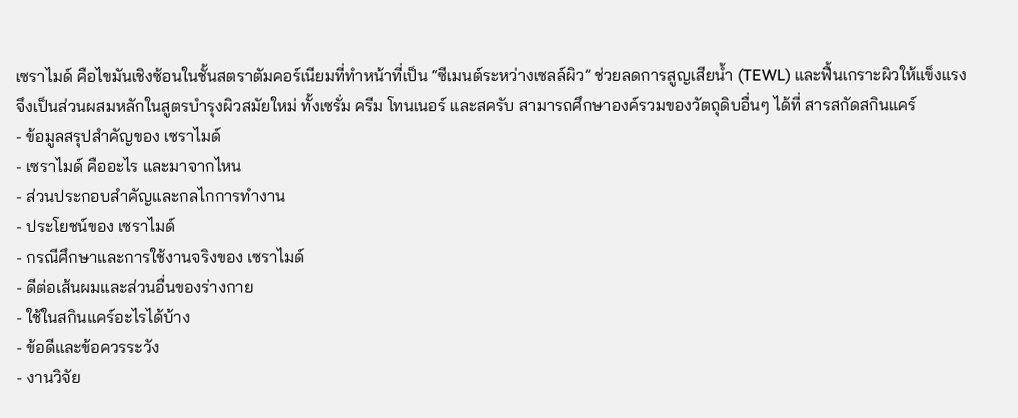เซราไมด์ คือไขมันเชิงซ้อนในชั้นสตราตัมคอร์เนียมที่ทำหน้าที่เป็น “ซีเมนต์ระหว่างเซลล์ผิว” ช่วยลดการสูญเสียน้ำ (TEWL) และฟื้นเกราะผิวให้แข็งแรง จึงเป็นส่วนผสมหลักในสูตรบำรุงผิวสมัยใหม่ ทั้งเซรั่ม ครีม โทนเนอร์ และสครับ สามารถศึกษาองค์รวมของวัตถุดิบอื่นๆ ได้ที่ สารสกัดสกินแคร์
- ข้อมูลสรุปสำคัญของ เซราไมด์
- เซราไมด์ คืออะไร และมาจากไหน
- ส่วนประกอบสำคัญและกลไกการทำงาน
- ประโยชน์ของ เซราไมด์
- กรณีศึกษาและการใช้งานจริงของ เซราไมด์
- ดีต่อเส้นผมและส่วนอื่นของร่างกาย
- ใช้ในสกินแคร์อะไรได้บ้าง
- ข้อดีและข้อควรระวัง
- งานวิจัย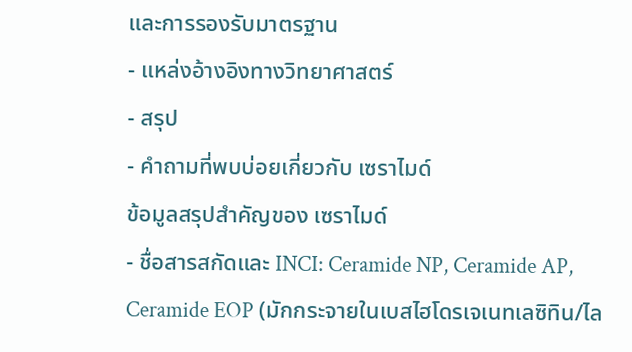และการรองรับมาตรฐาน
- แหล่งอ้างอิงทางวิทยาศาสตร์
- สรุป
- คำถามที่พบบ่อยเกี่ยวกับ เซราไมด์
ข้อมูลสรุปสำคัญของ เซราไมด์
- ชื่อสารสกัดและ INCI: Ceramide NP, Ceramide AP, Ceramide EOP (มักกระจายในเบสไฮโดรเจเนทเลซิทิน/ไล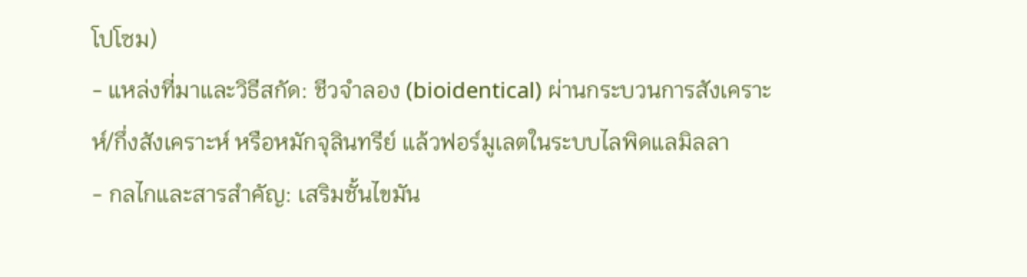โปโซม)
- แหล่งที่มาและวิธีสกัด: ชีวจำลอง (bioidentical) ผ่านกระบวนการสังเคราะห์/กึ่งสังเคราะห์ หรือหมักจุลินทรีย์ แล้วฟอร์มูเลตในระบบไลพิดแลมิลลา
- กลไกและสารสำคัญ: เสริมชั้นไขมัน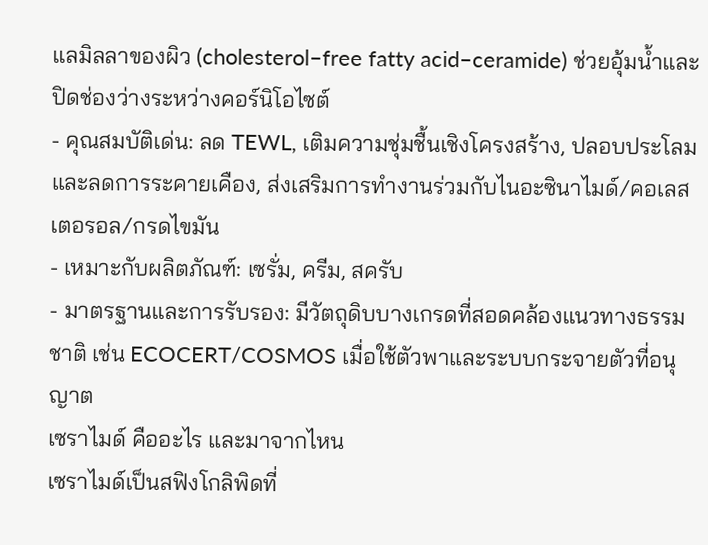แลมิลลาของผิว (cholesterol–free fatty acid–ceramide) ช่วยอุ้มน้ำและปิดช่องว่างระหว่างคอร์นิโอไซต์
- คุณสมบัติเด่น: ลด TEWL, เติมความชุ่มชื้นเชิงโครงสร้าง, ปลอบประโลมและลดการระคายเคือง, ส่งเสริมการทำงานร่วมกับไนอะซินาไมด์/คอเลสเตอรอล/กรดไขมัน
- เหมาะกับผลิตภัณฑ์: เซรั่ม, ครีม, สครับ
- มาตรฐานและการรับรอง: มีวัตถุดิบบางเกรดที่สอดคล้องแนวทางธรรมชาติ เช่น ECOCERT/COSMOS เมื่อใช้ตัวพาและระบบกระจายตัวที่อนุญาต
เซราไมด์ คืออะไร และมาจากไหน
เซราไมด์เป็นสฟิงโกลิพิดที่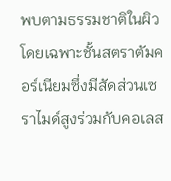พบตามธรรมชาติในผิว โดยเฉพาะชั้นสตราตัมคอร์เนียมซึ่งมีสัดส่วนเซราไมด์สูงร่วมกับคอเลส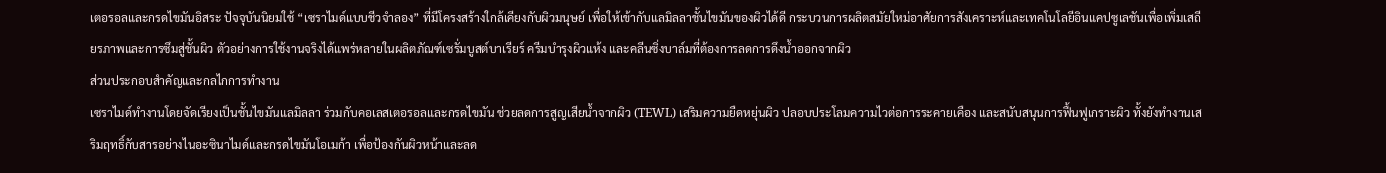เตอรอลและกรดไขมันอิสระ ปัจจุบันนิยมใช้ “เซราไมด์แบบชีวจำลอง” ที่มีโครงสร้างใกล้เคียงกับผิวมนุษย์ เพื่อให้เข้ากับแลมิลลาชั้นไขมันของผิวได้ดี กระบวนการผลิตสมัยใหม่อาศัยการสังเคราะห์และเทคโนโลยีอินแคปซูเลชันเพื่อเพิ่มเสถียรภาพและการซึมสู่ชั้นผิว ตัวอย่างการใช้งานจริงได้แพร่หลายในผลิตภัณฑ์เซรั่มบูสต์บาเรียร์ ครีมบำรุงผิวแห้ง และคลีนซิ่งบาล์มที่ต้องการลดการดึงน้ำออกจากผิว
ส่วนประกอบสำคัญและกลไกการทำงาน
เซราไมด์ทำงานโดยจัดเรียงเป็นชั้นไขมันแลมิลลา ร่วมกับคอเลสเตอรอลและกรดไขมัน ช่วยลดการสูญเสียน้ำจากผิว (TEWL) เสริมความยืดหยุ่นผิว ปลอบประโลมความไวต่อการระคายเคือง และสนับสนุนการฟื้นฟูเกราะผิว ทั้งยังทำงานเสริมฤทธิ์กับสารอย่างไนอะซินาไมด์และกรดไขมันโอเมก้า เพื่อป้องกันผิวหน้าและลด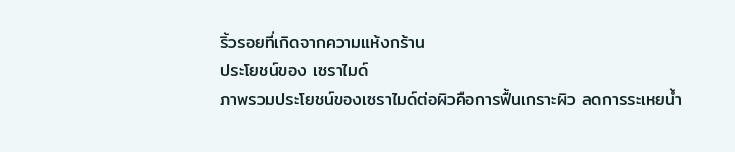ริ้วรอยที่เกิดจากความแห้งกร้าน
ประโยชน์ของ เซราไมด์
ภาพรวมประโยชน์ของเซราไมด์ต่อผิวคือการฟื้นเกราะผิว ลดการระเหยน้ำ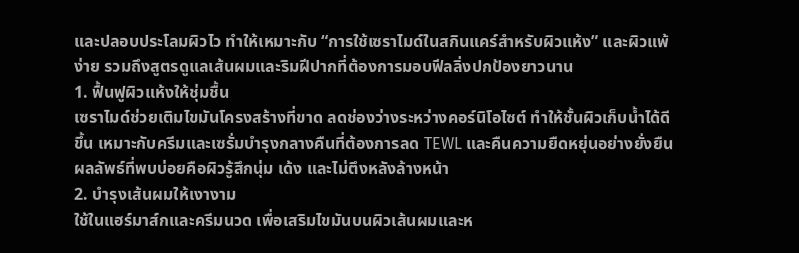และปลอบประโลมผิวไว ทำให้เหมาะกับ “การใช้เซราไมด์ในสกินแคร์สำหรับผิวแห้ง” และผิวแพ้ง่าย รวมถึงสูตรดูแลเส้นผมและริมฝีปากที่ต้องการมอบฟีลลิ่งปกป้องยาวนาน
1. ฟื้นฟูผิวแห้งให้ชุ่มชื้น
เซราไมด์ช่วยเติมไขมันโครงสร้างที่ขาด ลดช่องว่างระหว่างคอร์นิโอไซต์ ทำให้ชั้นผิวเก็บน้ำได้ดีขึ้น เหมาะกับครีมและเซรั่มบำรุงกลางคืนที่ต้องการลด TEWL และคืนความยืดหยุ่นอย่างยั่งยืน ผลลัพธ์ที่พบบ่อยคือผิวรู้สึกนุ่ม เด้ง และไม่ตึงหลังล้างหน้า
2. บำรุงเส้นผมให้เงางาม
ใช้ในแฮร์มาส์กและครีมนวด เพื่อเสริมไขมันบนผิวเส้นผมและห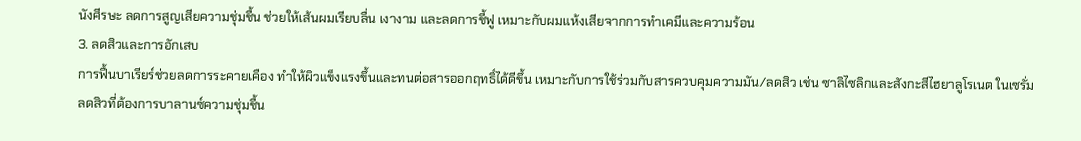นังศีรษะ ลดการสูญเสียความชุ่มชื้น ช่วยให้เส้นผมเรียบลื่น เงางาม และลดการชี้ฟู เหมาะกับผมแห้งเสียจากการทำเคมีและความร้อน
3. ลดสิวและการอักเสบ
การฟื้นบาเรียร์ช่วยลดการระคายเคือง ทำให้ผิวแข็งแรงขึ้นและทนต่อสารออกฤทธิ์ได้ดีขึ้น เหมาะกับการใช้ร่วมกับสารควบคุมความมัน/ลดสิว เช่น ซาลิไซลิกและสังกะสีไฮยาลูโรเนต ในเซรั่มลดสิวที่ต้องการบาลานซ์ความชุ่มชื้น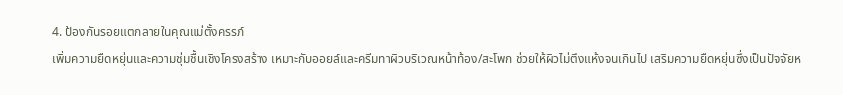4. ป้องกันรอยแตกลายในคุณแม่ตั้งครรภ์
เพิ่มความยืดหยุ่นและความชุ่มชื้นเชิงโครงสร้าง เหมาะกับออยล์และครีมทาผิวบริเวณหน้าท้อง/สะโพก ช่วยให้ผิวไม่ตึงแห้งจนเกินไป เสริมความยืดหยุ่นซึ่งเป็นปัจจัยห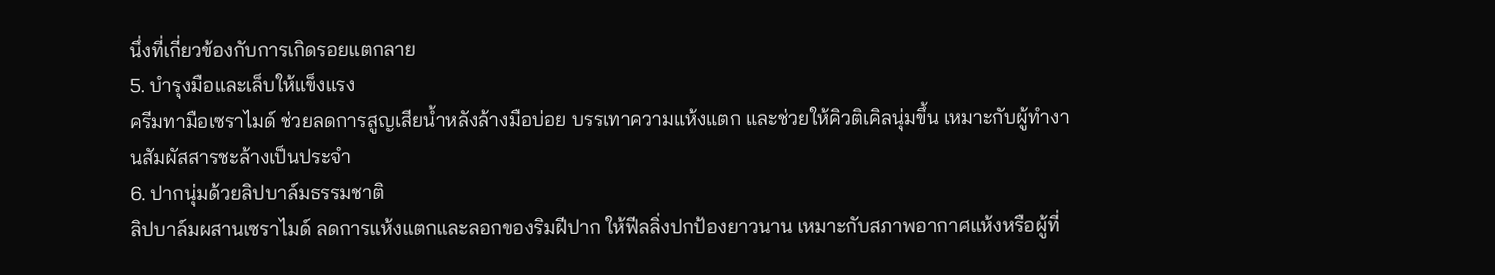นึ่งที่เกี่ยวข้องกับการเกิดรอยแตกลาย
5. บำรุงมือและเล็บให้แข็งแรง
ครีมทามือเซราไมด์ ช่วยลดการสูญเสียน้ำหลังล้างมือบ่อย บรรเทาความแห้งแตก และช่วยให้คิวติเคิลนุ่มขึ้น เหมาะกับผู้ทำงานสัมผัสสารชะล้างเป็นประจำ
6. ปากนุ่มด้วยลิปบาล์มธรรมชาติ
ลิปบาล์มผสานเซราไมด์ ลดการแห้งแตกและลอกของริมฝีปาก ให้ฟีลลิ่งปกป้องยาวนาน เหมาะกับสภาพอากาศแห้งหรือผู้ที่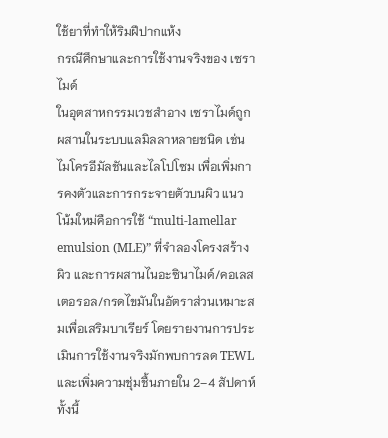ใช้ยาที่ทำให้ริมฝีปากแห้ง
กรณีศึกษาและการใช้งานจริงของ เซราไมด์
ในอุตสาหกรรมเวชสำอาง เซราไมด์ถูกผสานในระบบแลมิลลาหลายชนิด เช่น ไมโครอีมัลชันและไลโปโซม เพื่อเพิ่มการคงตัวและการกระจายตัวบนผิว แนวโน้มใหม่คือการใช้ “multi-lamellar emulsion (MLE)” ที่จำลองโครงสร้างผิว และการผสานไนอะซินาไมด์/คอเลสเตอรอล/กรดไขมันในอัตราส่วนเหมาะสมเพื่อเสริมบาเรียร์ โดยรายงานการประเมินการใช้งานจริงมักพบการลด TEWL และเพิ่มความชุ่มชื้นภายใน 2–4 สัปดาห์ ทั้งนี้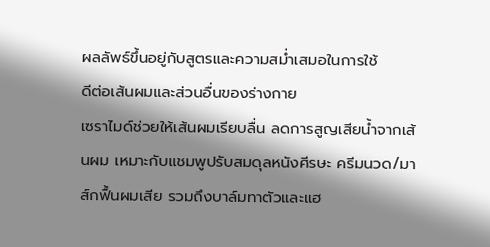ผลลัพธ์ขึ้นอยู่กับสูตรและความสม่ำเสมอในการใช้
ดีต่อเส้นผมและส่วนอื่นของร่างกาย
เซราไมด์ช่วยให้เส้นผมเรียบลื่น ลดการสูญเสียน้ำจากเส้นผม เหมาะกับแชมพูปรับสมดุลหนังศีรษะ ครีมนวด/มาส์กฟื้นผมเสีย รวมถึงบาล์มทาตัวและแฮ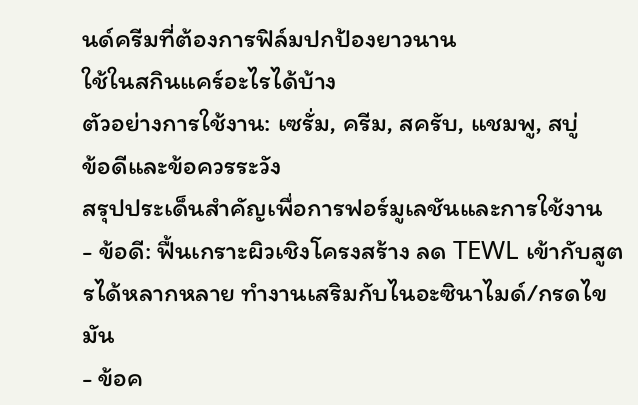นด์ครีมที่ต้องการฟิล์มปกป้องยาวนาน
ใช้ในสกินแคร์อะไรได้บ้าง
ตัวอย่างการใช้งาน: เซรั่ม, ครีม, สครับ, แชมพู, สบู่
ข้อดีและข้อควรระวัง
สรุปประเด็นสำคัญเพื่อการฟอร์มูเลชันและการใช้งาน
- ข้อดี: ฟื้นเกราะผิวเชิงโครงสร้าง ลด TEWL เข้ากับสูตรได้หลากหลาย ทำงานเสริมกับไนอะซินาไมด์/กรดไขมัน
- ข้อค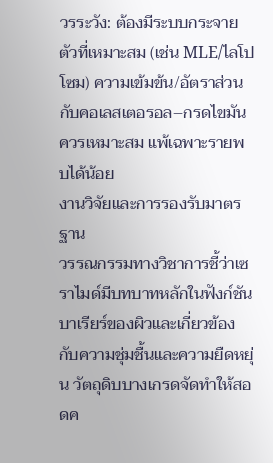วรระวัง: ต้องมีระบบกระจายตัวที่เหมาะสม (เช่น MLE/ไลโปโซม) ความเข้มข้น/อัตราส่วนกับคอเลสเตอรอล–กรดไขมันควรเหมาะสม แพ้เฉพาะรายพบได้น้อย
งานวิจัยและการรองรับมาตรฐาน
วรรณกรรมทางวิชาการชี้ว่าเซราไมด์มีบทบาทหลักในฟังก์ชันบาเรียร์ของผิวและเกี่ยวข้องกับความชุ่มชื้นและความยืดหยุ่น วัตถุดิบบางเกรดจัดทำให้สอดค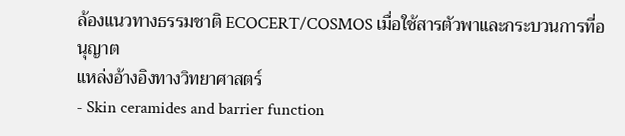ล้องแนวทางธรรมชาติ ECOCERT/COSMOS เมื่อใช้สารตัวพาและกระบวนการที่อนุญาต
แหล่งอ้างอิงทางวิทยาศาสตร์
- Skin ceramides and barrier function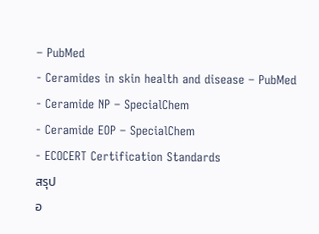– PubMed
- Ceramides in skin health and disease – PubMed
- Ceramide NP – SpecialChem
- Ceramide EOP – SpecialChem
- ECOCERT Certification Standards
สรุป
อ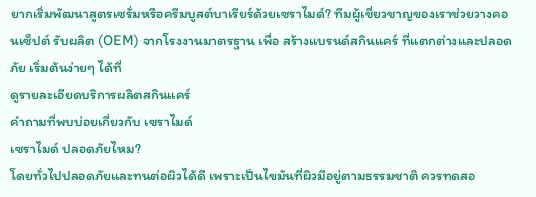ยากเริ่มพัฒนาสูตรเซรั่มหรือครีมบูสต์บาเรียร์ด้วยเซราไมด์? ทีมผู้เชี่ยวชาญของเราช่วยวางคอนเซ็ปต์ รับผลิต (OEM) จากโรงงานมาตรฐาน เพื่อ สร้างแบรนด์สกินแคร์ ที่แตกต่างและปลอดภัย เริ่มต้นง่ายๆ ได้ที่
ดูรายละเอียดบริการผลิตสกินแคร์
คำถามที่พบบ่อยเกี่ยวกับ เซราไมด์
เซราไมด์ ปลอดภัยไหม?
โดยทั่วไปปลอดภัยและทนต่อผิวได้ดี เพราะเป็นไขมันที่ผิวมีอยู่ตามธรรมชาติ ควรทดสอ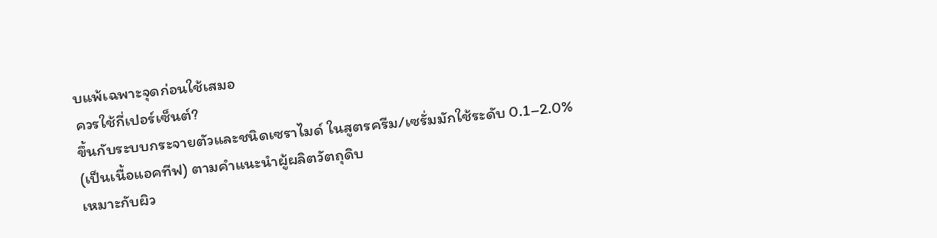บแพ้เฉพาะจุดก่อนใช้เสมอ
ควรใช้กี่เปอร์เซ็นต์?
ขึ้นกับระบบกระจายตัวและชนิดเซราไมด์ ในสูตรครีม/เซรั่มมักใช้ระดับ 0.1–2.0% (เป็นเนื้อแอคทีฟ) ตามคำแนะนำผู้ผลิตวัตถุดิบ
เหมาะกับผิว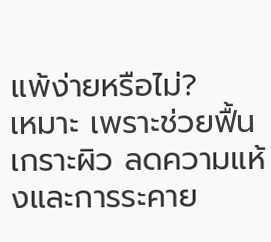แพ้ง่ายหรือไม่?
เหมาะ เพราะช่วยฟื้นเกราะผิว ลดความแห้งและการระคาย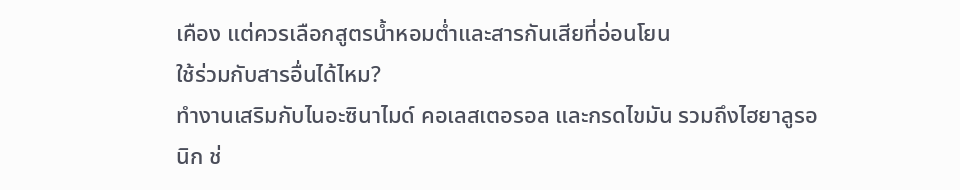เคือง แต่ควรเลือกสูตรน้ำหอมต่ำและสารกันเสียที่อ่อนโยน
ใช้ร่วมกับสารอื่นได้ไหม?
ทำงานเสริมกับไนอะซินาไมด์ คอเลสเตอรอล และกรดไขมัน รวมถึงไฮยาลูรอนิก ช่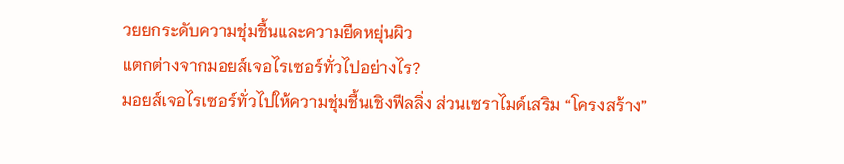วยยกระดับความชุ่มชื้นและความยืดหยุ่นผิว
แตกต่างจากมอยส์เจอไรเซอร์ทั่วไปอย่างไร?
มอยส์เจอไรเซอร์ทั่วไปให้ความชุ่มชื้นเชิงฟีลลิ่ง ส่วนเซราไมด์เสริม “โครงสร้าง”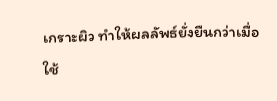เกราะผิว ทำให้ผลลัพธ์ยั่งยืนกว่าเมื่อใช้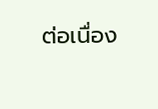ต่อเนื่อง